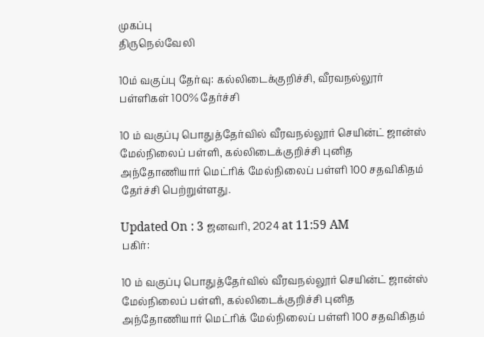முகப்பு
திருநெல்வேலி

10ம் வகுப்பு தேர்வு: கல்லிடைக்குறிச்சி, வீரவநல்லூர் பள்ளிகள் 100% தேர்ச்சி

10 ம் வகுப்பு பொதுத்தேர்வில் வீரவநல்லூர் செயின்ட் ஜான்ஸ் மேல்நிலைப் பள்ளி, கல்லிடைக்குறிச்சி புனித அந்தோணியார் மெட்ரிக் மேல்நிலைப் பள்ளி 100 சதவிகிதம் தேர்ச்சி பெற்றுள்ளது.

Updated On : 3 ஜனவரி, 2024 at 11:59 AM
பகிர்:

10 ம் வகுப்பு பொதுத்தேர்வில் வீரவநல்லூர் செயின்ட் ஜான்ஸ் மேல்நிலைப் பள்ளி, கல்லிடைக்குறிச்சி புனித அந்தோணியார் மெட்ரிக் மேல்நிலைப் பள்ளி 100 சதவிகிதம்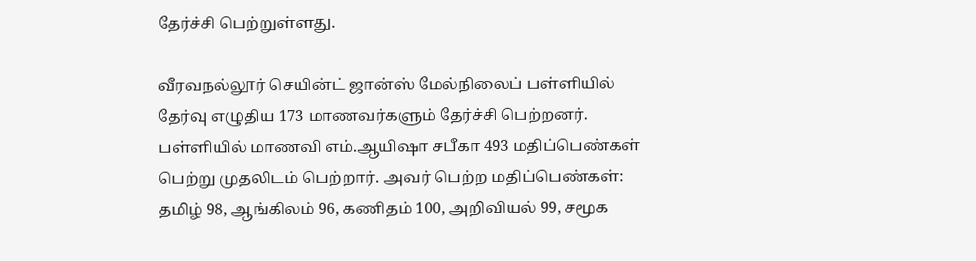தேர்ச்சி பெற்றுள்ளது.

வீரவநல்லூர் செயின்ட் ஜான்ஸ் மேல்நிலைப் பள்ளியில் தேர்வு எழுதிய 173 மாணவர்களும் தேர்ச்சி பெற்றனர். பள்ளியில் மாணவி எம்.ஆயிஷா சபீகா 493 மதிப்பெண்கள் பெற்று முதலிடம் பெற்றார். அவர் பெற்ற மதிப்பெண்கள்: தமிழ் 98, ஆங்கிலம் 96, கணிதம் 100, அறிவியல் 99, சமூக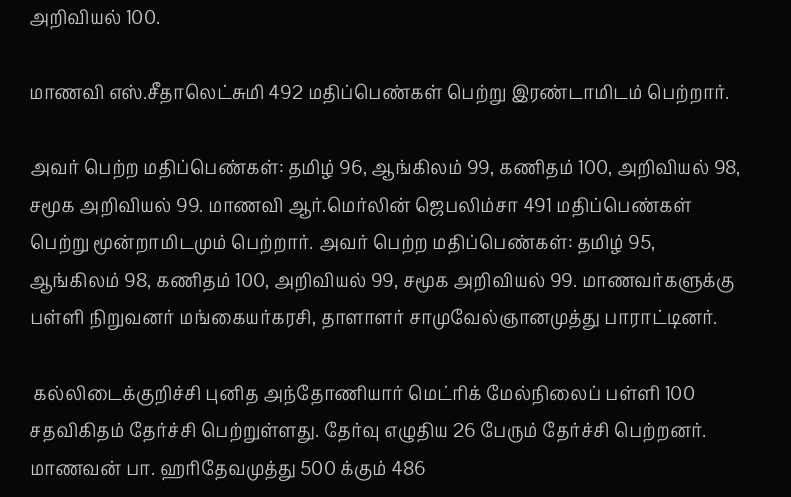அறிவியல் 100.

மாணவி எஸ்.சீதாலெட்சுமி 492 மதிப்பெண்கள் பெற்று இரண்டாமிடம் பெற்றார்.

அவர் பெற்ற மதிப்பெண்கள்: தமிழ் 96, ஆங்கிலம் 99, கணிதம் 100, அறிவியல் 98, சமூக அறிவியல் 99. மாணவி ஆர்.மெர்லின் ஜெபலிம்சா 491 மதிப்பெண்கள் பெற்று மூன்றாமிடமும் பெற்றார். அவர் பெற்ற மதிப்பெண்கள்: தமிழ் 95, ஆங்கிலம் 98, கணிதம் 100, அறிவியல் 99, சமூக அறிவியல் 99. மாணவர்களுக்கு பள்ளி நிறுவனர் மங்கையர்கரசி, தாளாளர் சாமுவேல்ஞானமுத்து பாராட்டினர்.

 கல்லிடைக்குறிச்சி புனித அந்தோணியார் மெட்ரிக் மேல்நிலைப் பள்ளி 100 சதவிகிதம் தேர்ச்சி பெற்றுள்ளது. தேர்வு எழுதிய 26 பேரும் தேர்ச்சி பெற்றனர். மாணவன் பா. ஹரிதேவமுத்து 500 க்கும் 486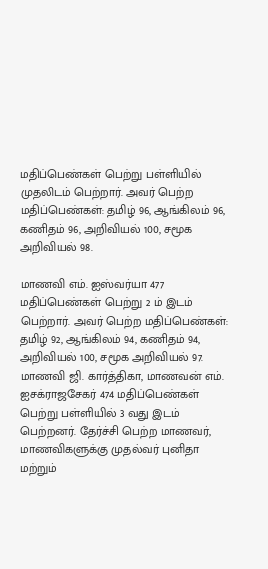மதிப்பெண்கள் பெற்று பள்ளியில் முதலிடம் பெற்றார். அவர் பெற்ற மதிப்பெண்கள்: தமிழ் 96, ஆங்கிலம் 96, கணிதம் 96, அறிவியல் 100, சமூக அறிவியல் 98.

மாணவி எம். ஐஸ்வர்யா 477 மதிப்பெண்கள் பெற்று 2 ம் இடம் பெற்றார். அவர் பெற்ற மதிப்பெண்கள்: தமிழ் 92, ஆங்கிலம் 94, கணிதம் 94, அறிவியல் 100, சமூக அறிவியல் 97. மாணவி ஜி. கார்த்திகா, மாணவன் எம். ஐசக்ராஜசேகர் 474 மதிப்பெண்கள் பெற்று பள்ளியில் 3 வது இடம் பெற்றனர். தேர்ச்சி பெற்ற மாணவர், மாணவிகளுக்கு முதல்வர் புனிதா மற்றும்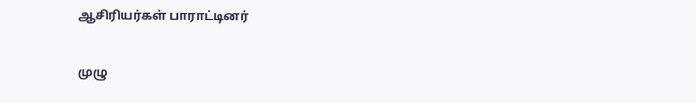ஆசிரியர்கள் பாராட்டினர்

முழு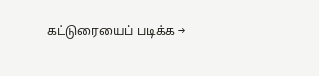கட்டுரையைப் படிக்க →